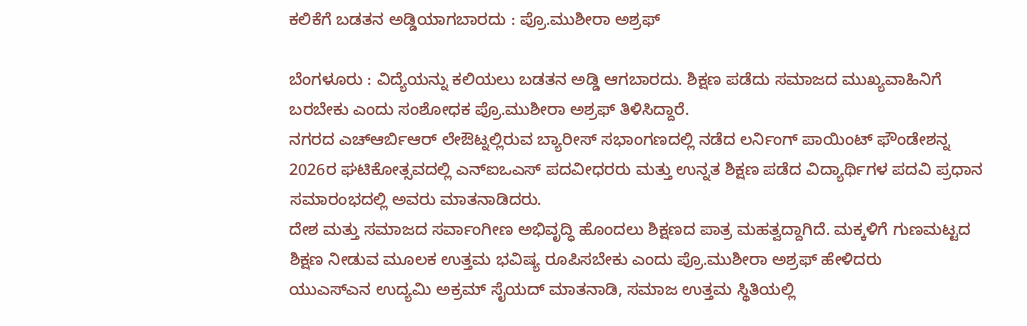ಕಲಿಕೆಗೆ ಬಡತನ ಅಡ್ಡಿಯಾಗಬಾರದು : ಪ್ರೊ.ಮುಶೀರಾ ಅಶ್ರಫ್

ಬೆಂಗಳೂರು : ವಿದ್ಯೆಯನ್ನು ಕಲಿಯಲು ಬಡತನ ಅಡ್ಡಿ ಆಗಬಾರದು. ಶಿಕ್ಷಣ ಪಡೆದು ಸಮಾಜದ ಮುಖ್ಯವಾಹಿನಿಗೆ ಬರಬೇಕು ಎಂದು ಸಂಶೋಧಕ ಪ್ರೊ.ಮುಶೀರಾ ಅಶ್ರಫ್ ತಿಳಿಸಿದ್ದಾರೆ.
ನಗರದ ಎಚ್ಆರ್ಬಿಆರ್ ಲೇಔಟ್ನಲ್ಲಿರುವ ಬ್ಯಾರೀಸ್ ಸಭಾಂಗಣದಲ್ಲಿ ನಡೆದ ಲರ್ನಿಂಗ್ ಪಾಯಿಂಟ್ ಫೌಂಡೇಶನ್ನ 2026ರ ಘಟಿಕೋತ್ಸವದಲ್ಲಿ ಎನ್ಐಒಎಸ್ ಪದವೀಧರರು ಮತ್ತು ಉನ್ನತ ಶಿಕ್ಷಣ ಪಡೆದ ವಿದ್ಯಾರ್ಥಿಗಳ ಪದವಿ ಪ್ರಧಾನ ಸಮಾರಂಭದಲ್ಲಿ ಅವರು ಮಾತನಾಡಿದರು.
ದೇಶ ಮತ್ತು ಸಮಾಜದ ಸರ್ವಾಂಗೀಣ ಅಭಿವೃದ್ಧಿ ಹೊಂದಲು ಶಿಕ್ಷಣದ ಪಾತ್ರ ಮಹತ್ವದ್ದಾಗಿದೆ. ಮಕ್ಕಳಿಗೆ ಗುಣಮಟ್ಟದ ಶಿಕ್ಷಣ ನೀಡುವ ಮೂಲಕ ಉತ್ತಮ ಭವಿಷ್ಯ ರೂಪಿಸಬೇಕು ಎಂದು ಪ್ರೊ.ಮುಶೀರಾ ಅಶ್ರಫ್ ಹೇಳಿದರು
ಯುಎಸ್ಎನ ಉದ್ಯಮಿ ಅಕ್ರಮ್ ಸೈಯದ್ ಮಾತನಾಡಿ, ಸಮಾಜ ಉತ್ತಮ ಸ್ಥಿತಿಯಲ್ಲಿ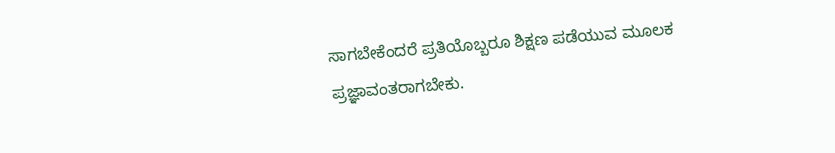ಸಾಗಬೇಕೆಂದರೆ ಪ್ರತಿಯೊಬ್ಬರೂ ಶಿಕ್ಷಣ ಪಡೆಯುವ ಮೂಲಕ ಪ್ರಜ್ಞಾವಂತರಾಗಬೇಕು.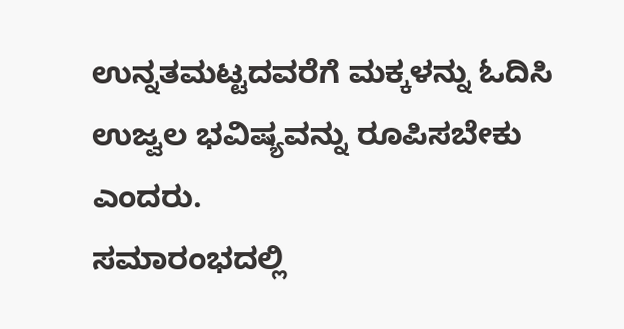ಉನ್ನತಮಟ್ಟದವರೆಗೆ ಮಕ್ಕಳನ್ನು ಓದಿಸಿ ಉಜ್ವಲ ಭವಿಷ್ಯವನ್ನು ರೂಪಿಸಬೇಕು ಎಂದರು.
ಸಮಾರಂಭದಲ್ಲಿ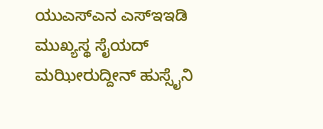ಯುಎಸ್ಎನ ಎಸ್ಇಇಡಿ ಮುಖ್ಯಸ್ಥ ಸೈಯದ್ ಮಝೀರುದ್ದೀನ್ ಹುಸ್ಸೈನಿ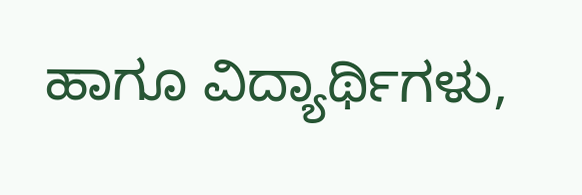ಹಾಗೂ ವಿದ್ಯಾರ್ಥಿಗಳು,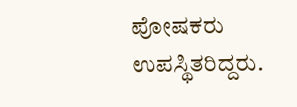ಪೋಷಕರು ಉಪಸ್ಥಿತರಿದ್ದರು.